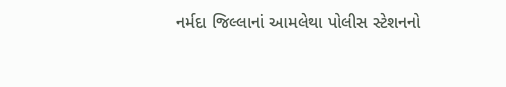નર્મદા જિલ્લાનાં આમલેથા પોલીસ સ્ટેશનનો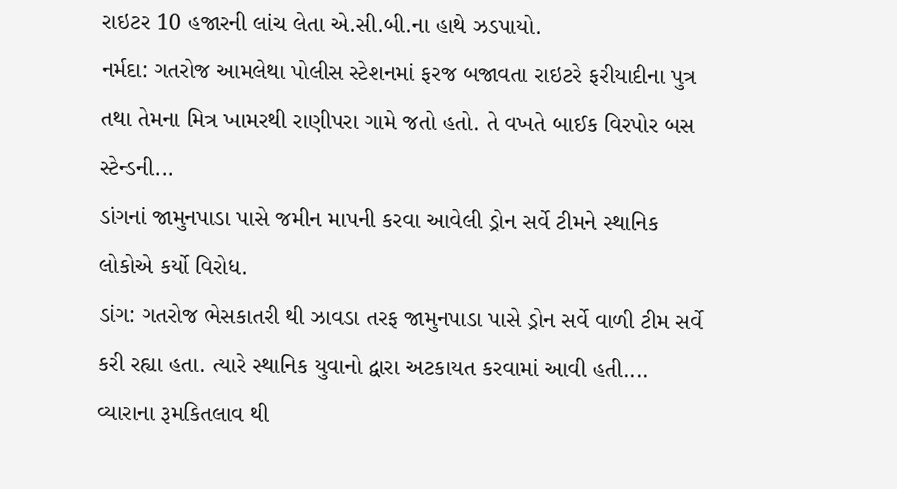રાઇટર 10 હજારની લાંચ લેતા એ.સી.બી.ના હાથે ઝડપાયો.
નર્મદા: ગતરોજ આમલેથા પોલીસ સ્ટેશનમાં ફરજ બજાવતા રાઇટરે ફરીયાદીના પુત્ર તથા તેમના મિત્ર ખામરથી રાણીપરા ગામે જતો હતો. તે વખતે બાઈક વિરપોર બસ સ્ટેન્ડની...
ડાંગનાં જામુનપાડા પાસે જમીન માપની કરવા આવેલી ડ્રોન સર્વે ટીમને સ્થાનિક લોકોએ કર્યો વિરોધ.
ડાંગ: ગતરોજ ભેસકાતરી થી ઝાવડા તરફ જામુનપાડા પાસે ડ્રોન સર્વે વાળી ટીમ સર્વે કરી રહ્યા હતા. ત્યારે સ્થાનિક યુવાનો દ્વારા અટકાયત કરવામાં આવી હતી....
વ્યારાના રૂમકિતલાવ થી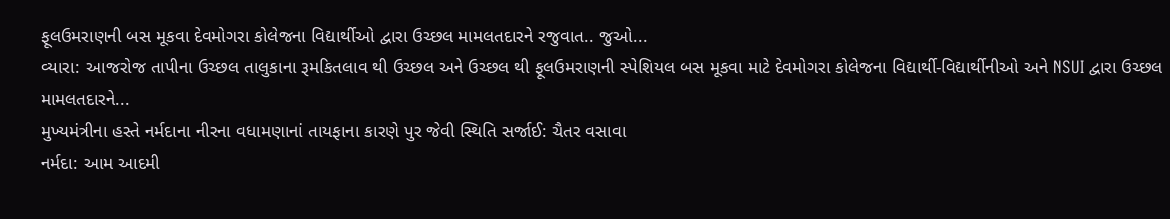ફૂલઉમરાણની બસ મૂકવા દેવમોગરા કોલેજના વિદ્યાર્થીઓ દ્વારા ઉચ્છલ મામલતદારને રજુવાત.. જુઓ...
વ્યારા: આજરોજ તાપીના ઉચ્છલ તાલુકાના રૂમકિતલાવ થી ઉચ્છલ અને ઉચ્છલ થી ફૂલઉમરાણની સ્પેશિયલ બસ મૂકવા માટે દેવમોગરા કોલેજના વિદ્યાર્થી-વિદ્યાર્થીનીઓ અને NSUI દ્વારા ઉચ્છલ મામલતદારને...
મુખ્યમંત્રીના હસ્તે નર્મદાના નીરના વધામણાનાં તાયફાના કારણે પુર જેવી સ્થિતિ સર્જાઈ: ચૈતર વસાવા
નર્મદા: આમ આદમી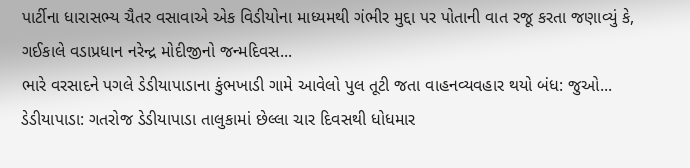પાર્ટીના ધારાસભ્ય ચૈતર વસાવાએ એક વિડીયોના માધ્યમથી ગંભીર મુદ્દા પર પોતાની વાત રજૂ કરતા જણાવ્યું કે, ગઈકાલે વડાપ્રધાન નરેન્દ્ર મોદીજીનો જન્મદિવસ...
ભારે વરસાદને પગલે ડેડીયાપાડાના કુંભખાડી ગામે આવેલો પુલ તૂટી જતા વાહનવ્યવહાર થયો બંધ: જુઓ...
ડેડીયાપાડા: ગતરોજ ડેડીયાપાડા તાલુકામાં છેલ્લા ચાર દિવસથી ધોધમાર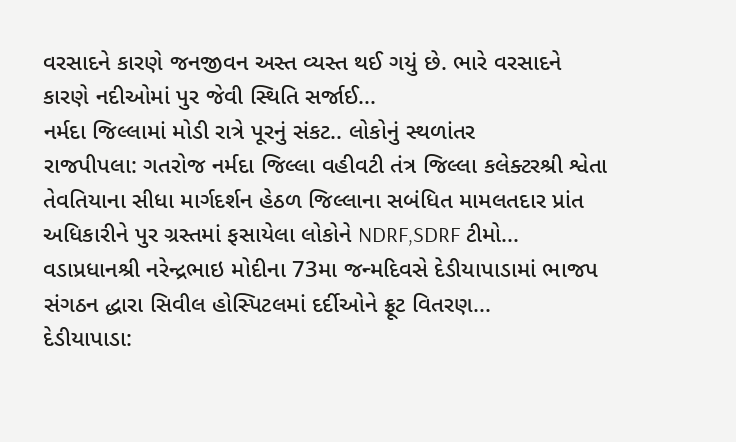વરસાદને કારણે જનજીવન અસ્ત વ્યસ્ત થઈ ગયું છે. ભારે વરસાદને કારણે નદીઓમાં પુર જેવી સ્થિતિ સર્જાઈ...
નર્મદા જિલ્લામાં મોડી રાત્રે પૂરનું સંકટ.. લોકોનું સ્થળાંતર
રાજપીપલા: ગતરોજ નર્મદા જિલ્લા વહીવટી તંત્ર જિલ્લા કલેક્ટરશ્રી શ્વેતા તેવતિયાના સીધા માર્ગદર્શન હેઠળ જિલ્લાના સબંધિત મામલતદાર પ્રાંત અધિકારીને પુર ગ્રસ્તમાં ફસાયેલા લોકોને NDRF,SDRF ટીમો...
વડાપ્રધાનશ્રી નરેન્દ્રભાઇ મોદીના 73મા જન્મદિવસે દેડીયાપાડામાં ભાજપ સંગઠન દ્ધારા સિવીલ હોસ્પિટલમાં દર્દીઓને ફ્રૂટ વિતરણ...
દેડીયાપાડા: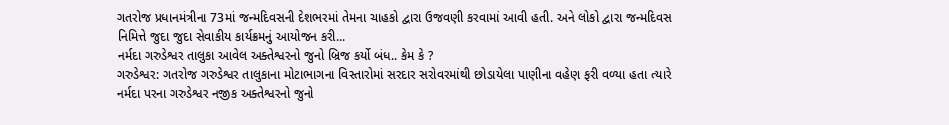ગતરોજ પ્રધાનમંત્રીના 73માં જન્મદિવસની દેશભરમાં તેમના ચાહકો દ્વારા ઉજવણી કરવામાં આવી હતી. અને લોકો દ્વારા જન્મદિવસ નિમિત્તે જુદા જુદા સેવાકીય કાર્યક્રમનું આયોજન કરી...
નર્મદા ગરુડેશ્વર તાલુકા આવેલ અક્તેશ્વરનો જુનો બ્રિજ કર્યો બંધ.. કેમ કે ?
ગરુડેશ્વર: ગતરોજ ગરુડેશ્વર તાલુકાના મોટાભાગના વિસ્તારોમાં સરદાર સરોવરમાંથી છોડાયેલા પાણીના વહેણ ફરી વળ્યા હતા ત્યારે નર્મદા પરના ગરુડેશ્વર નજીક અક્તેશ્વરનો જુનો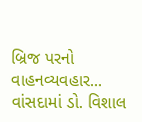બ્રિજ પરનો વાહનવ્યવહાર...
વાંસદામાં ડો. વિશાલ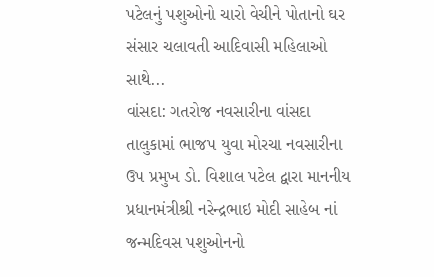પટેલનું પશુઓનો ચારો વેચીને પોતાનો ઘર સંસાર ચલાવતી આદિવાસી મહિલાઓ સાથે...
વાંસદા: ગતરોજ નવસારીના વાંસદા તાલુકામાં ભાજપ યુવા મોરચા નવસારીના ઉપ પ્રમુખ ડો. વિશાલ પટેલ દ્વારા માનનીય પ્રધાનમંત્રીશ્રી નરેન્દ્રભાઇ મોદી સાહેબ નાં જન્મદિવસ પશુઓનનો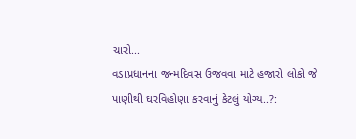ચારો...
વડાપ્રધાનના જન્મદિવસ ઉજવવા માટે હજારો લોકો જે પાણીથી ઘરવિહોણા કરવાનું કેટલું યોગ્ય..?: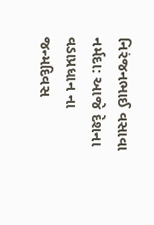નિરંજનભાઈ વસાવા
નર્મદા: આજે દેશના વડાપ્રધાન ના જન્મદિવસ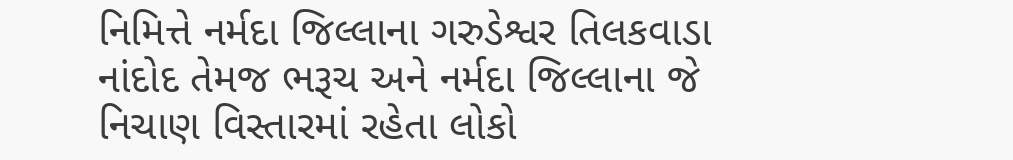નિમિત્તે નર્મદા જિલ્લાના ગરુડેશ્વર તિલકવાડા નાંદોદ તેમજ ભરૂચ અને નર્મદા જિલ્લાના જે નિચાણ વિસ્તારમાં રહેતા લોકો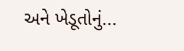અને ખેડૂતોનું...